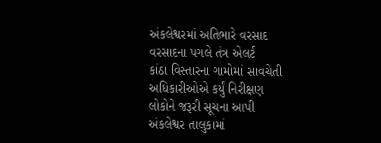અંકલેશ્વરમાં અતિભારે વરસાદ
વરસાદના પગલે તંત્ર એલર્ટ
કાંઠા વિસ્તારના ગામોમાં સાવચેતી
અધિકારીઓએ કર્યું નિરીક્ષણ
લોકોને જરૂરી સૂચના આપી
અંકલેશ્વર તાલુકામાં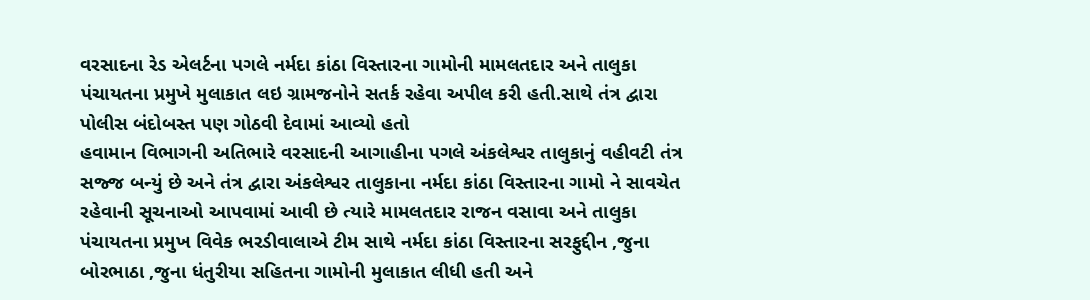વરસાદના રેડ એલર્ટના પગલે નર્મદા કાંઠા વિસ્તારના ગામોની મામલતદાર અને તાલુકા પંચાયતના પ્રમુખે મુલાકાત લઇ ગ્રામજનોને સતર્ક રહેવા અપીલ કરી હતી.સાથે તંત્ર દ્વારા પોલીસ બંદોબસ્ત પણ ગોઠવી દેવામાં આવ્યો હતો
હવામાન વિભાગની અતિભારે વરસાદની આગાહીના પગલે અંકલેશ્વર તાલુકાનું વહીવટી તંત્ર સજ્જ બન્યું છે અને તંત્ર દ્વારા અંકલેશ્વર તાલુકાના નર્મદા કાંઠા વિસ્તારના ગામો ને સાવચેત રહેવાની સૂચનાઓ આપવામાં આવી છે ત્યારે મામલતદાર રાજન વસાવા અને તાલુકા પંચાયતના પ્રમુખ વિવેક ભરડીવાલાએ ટીમ સાથે નર્મદા કાંઠા વિસ્તારના સરફુદ્દીન ,જુના બોરભાઠા ,જુના ધંતુરીયા સહિતના ગામોની મુલાકાત લીધી હતી અને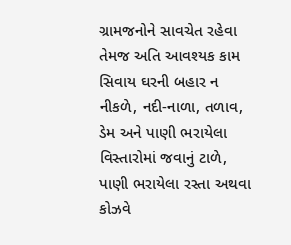ગ્રામજનોને સાવચેત રહેવા તેમજ અતિ આવશ્યક કામ સિવાય ઘરની બહાર ન નીકળે, નદી-નાળા, તળાવ, ડેમ અને પાણી ભરાયેલા વિસ્તારોમાં જવાનું ટાળે, પાણી ભરાયેલા રસ્તા અથવા કોઝવે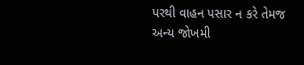પરથી વાહન પસાર ન કરે તેમજ અન્ય જોખમી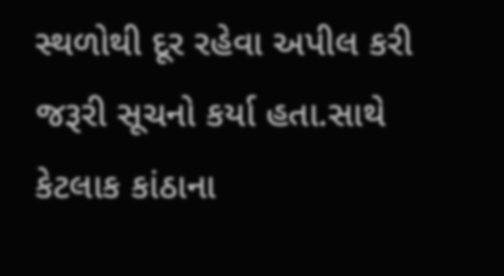સ્થળોથી દૂર રહેવા અપીલ કરી જરૂરી સૂચનો કર્યા હતા.સાથે કેટલાક કાંઠાના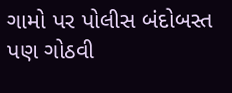ગામો પર પોલીસ બંદોબસ્ત પણ ગોઠવી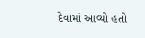દેવામાં આવ્યો હતો